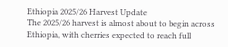Ethiopia 2025/26 Harvest Update
The 2025/26 harvest is almost about to begin across Ethiopia, with cherries expected to reach full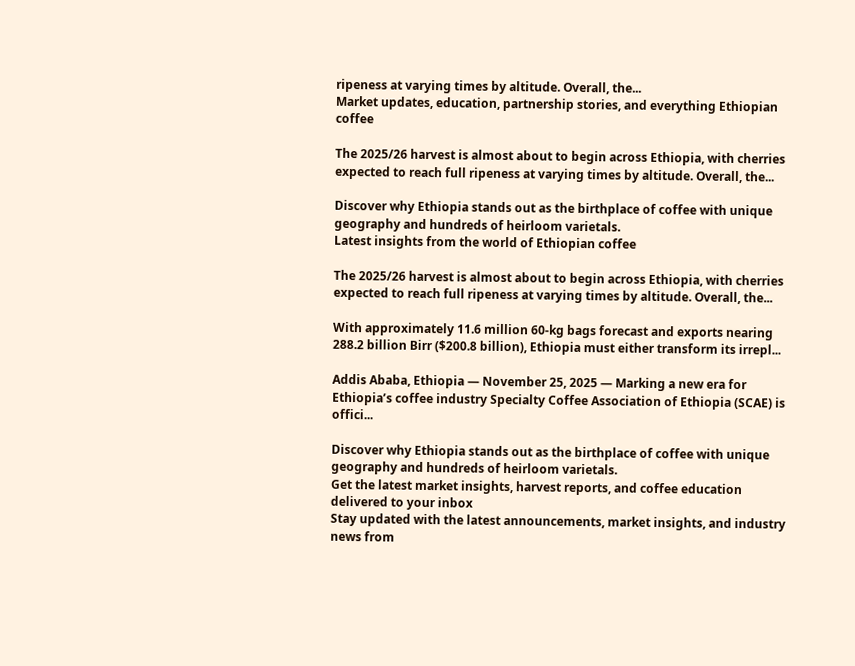ripeness at varying times by altitude. Overall, the...
Market updates, education, partnership stories, and everything Ethiopian coffee

The 2025/26 harvest is almost about to begin across Ethiopia, with cherries expected to reach full ripeness at varying times by altitude. Overall, the...

Discover why Ethiopia stands out as the birthplace of coffee with unique geography and hundreds of heirloom varietals.
Latest insights from the world of Ethiopian coffee

The 2025/26 harvest is almost about to begin across Ethiopia, with cherries expected to reach full ripeness at varying times by altitude. Overall, the...

With approximately 11.6 million 60-kg bags forecast and exports nearing 288.2 billion Birr ($200.8 billion), Ethiopia must either transform its irrepl...

Addis Ababa, Ethiopia — November 25, 2025 — Marking a new era for Ethiopia’s coffee industry Specialty Coffee Association of Ethiopia (SCAE) is offici...

Discover why Ethiopia stands out as the birthplace of coffee with unique geography and hundreds of heirloom varietals.
Get the latest market insights, harvest reports, and coffee education delivered to your inbox
Stay updated with the latest announcements, market insights, and industry news from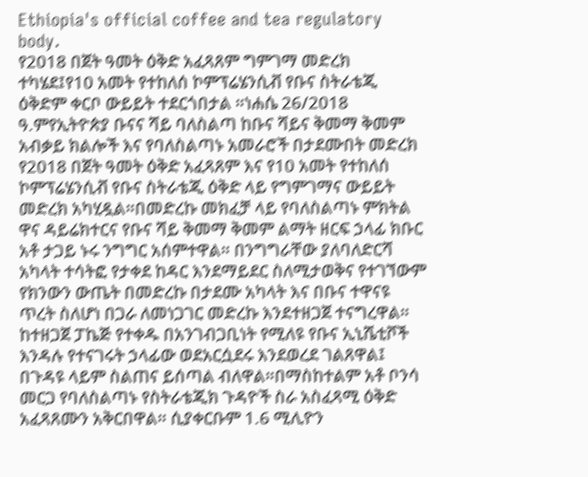Ethiopia's official coffee and tea regulatory body.
የ2018 በጀት ዓመት ዕቅድ አፈጻጸም ግምገማ መድረክ ተካሄደ፤የ10 አመት የተከለሰ ኮምፕሬሄንሲቭ የቡና ስትራቴጂ ዕቅድም ቀርቦ ውይይት ተደርጎበታል ።ነሐሴ 26/2018 ዓ.ምየኢትዮጵያ ቡናና ሻይ ባለስልጣ ከቡና ሻይና ቅመማ ቅመም አብቃይ ክልሎች እና የባለስልጣኑ አመራሮች በታደሙበት መድረክ የ2018 በጀት ዓመት ዕቅድ አፈጻጸም እና የ10 አመት የተከለሰ ኮምፕሬሄንሲቭ የቡና ስትራቴጂ ዕቅድ ላይ የግምገማና ውይይት መድረክ አካሂዷል።በመድረኩ መክፈቻ ላይ የባለስልጣኑ ምክትል ዋና ዳይሬክተርና የቡና ሻይ ቅመማ ቅመም ልማት ዘርፍ ኃላፊ ክቡር አቶ ታጋይ ኑሩ ንግግር አሰምተዋል። በንግግራቸው ያለባለድርሻ አካላት ተሳትፎ የታቀደ ከዳር እንደማይደር ስለሚታወቅና የተገኘውም የክንውን ውጤት በመድረኩ በታደሙ አካላት እና በቡና ተዋናዩ ጥረት ስለሆነ በጋራ ለመነጋገር መድረኩ እንደተዘጋጀ ተናግረዋል። ከተዘጋጀ ፓኬጅ የተቀዱ በአንገብጋቢነት የሚለዩ የቡና ኢኒሼቲቮች እንዳሉ የተናገሩት ኃላፊው ወደአርሷደሩ እንደወረደ ገልጸዋል፤ በጉዳዩ ላይም ስልጠና ይሰጣል ብለዋል።በማስከተልም አቶ ቦንሳ መርጋ የባለስልጣኑ የስትራቴጂክ ጉዳዮች ስራ አስፈጻሚ ዕቅድ አፈጻጸሙን አቅርበዋል። ሲያቀርቡም 1.6 ሚሊዮን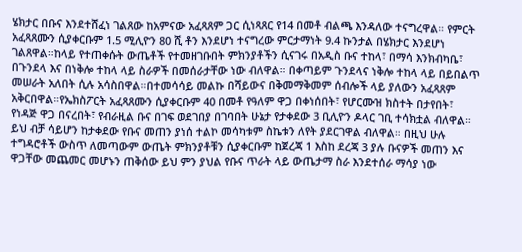ሄክታር በቡና እንደተሸፈነ ገልጸው ከአምናው አፈጻጸም ጋር ሲነጻጸር የ14 በመቶ ብልጫ እንዳለው ተናግረዋል። የምርት አፈጻጸሙን ሲያቀርቡም 1.5 ሚሊዮን 80 ሺ ቶን እንደሆነ ተናግረው ምርታማነት 9.4 ኩንታል በሄክታር እንደሆነ ገልጸዋል።ከላይ የተጠቀሱት ውጤቶች የተመዘገቡበት ምክንያቶችን ሲናገሩ በአዲስ ቡና ተከላ፣ በማሳ እንክብካቤ፣ በጉንደላ እና በነቅሎ ተከላ ላይ ስራዎች በመሰራታቸው ነው ብለዋል። በቀጣይም ጉንደላና ነቅሎ ተከላ ላይ በይበልጥ መሠራት አለበት ሲሉ አሳስበዋል።በተመሳሳይ መልኩ በሻይውና በቅመማቅመም ሰብሎች ላይ ያለውን አፈጻጸም አቅርበዋል።የኤክስፖርት አፈጻጸሙን ሲያቀርቡም 40 በመቶ የዓለም ዋጋ በቀነሰበት፣ የሆርሙዝ ክስተት በታየበት፣ የነዳጅ ዋጋ በናረበት፣ የብራዚል ቡና በገፍ ወደገበያ በገባበት ሁኔታ የታቀደው 3 ቢሊዮን ዶላር ገቢ ተሳክቷል ብለዋል። ይህ ብቻ ሳይሆን ከታቀደው የቡና መጠን ያነሰ ተልኮ መሳካቱም ስኬቱን ለየት ያደርገዋል ብለዋል። በዚህ ሁሉ ተግዳሮቶች ውስጥ ለመጣውም ውጤት ምክንያቶቹን ሲያቀርቡም ከጀረጃ 1 እስከ ደረጃ 3 ያሉ ቡናዎች መጠን እና ዋጋቸው መጨመር መሆኑን ጠቅሰው ይህ ምን ያህል የቡና ጥራት ላይ ውጤታማ ስራ እንደተሰራ ማሳያ ነው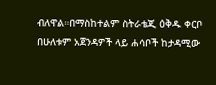ብለዋል።በማስከተልም ስትራቴጂ ዕቅዱ ቀርቦ በሁለቱም አጀንዳዎች ላይ ሐሳቦች ከታዳሚው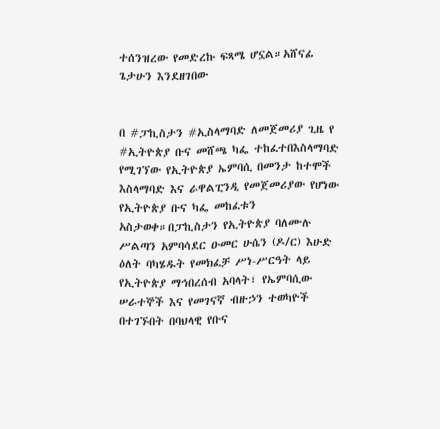ተሰንዝረው የመድረኩ ፍጻሜ ሆኗል።አሸናፊ ጌታሁን እንደዘገበው


በ #ፓኪስታን #ኢስላማባድ ለመጀመሪያ ጊዜ የ #ኢትዮጵያ ቡና መሸጫ ካፌ ተከፈተበእስላማባድ የሚገኘው የኢትዮጵያ ኤምባሲ በመንታ ከተሞች እስላማባድ እና ራዋልፒንዲ የመጀመሪያው የሆነው የኢትዮጵያ ቡና ካፌ መከፈቱን አስታወቀ።በፓኪስታን የኢትዮጵያ ባለሙሉ ሥልጣን አምባሳደር ዑመር ሁሴን (ዶ/ር) እሁድ ዕለት ባካሄዱት የመክፈቻ ሥነ-ሥርዓት ላይ የኢትዮጵያ ማኅበረሰብ አባላት፣ የኤምባሲው ሠራተኞች እና የመገናኛ ብዙኃን ተወካዮች በተገኙበት በባህላዊ የቡና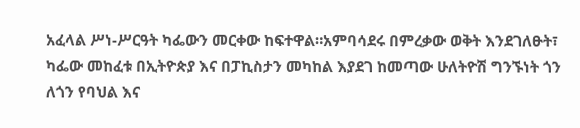አፈላል ሥነ-ሥርዓት ካፌውን መርቀው ከፍተዋል።አምባሳደሩ በምረቃው ወቅት እንደገለፁት፣ ካፌው መከፈቱ በኢትዮጵያ እና በፓኪስታን መካከል እያደገ ከመጣው ሁለትዮሽ ግንኙነት ጎን ለጎን የባህል እና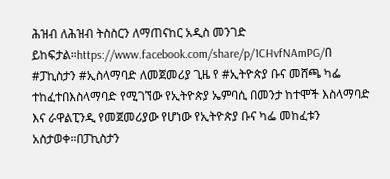ሕዝብ ለሕዝብ ትስስርን ለማጠናከር አዲስ መንገድ ይከፍታል።https://www.facebook.com/share/p/1CHvfNAmPG/በ #ፓኪስታን #ኢስላማባድ ለመጀመሪያ ጊዜ የ #ኢትዮጵያ ቡና መሸጫ ካፌ ተከፈተበእስላማባድ የሚገኘው የኢትዮጵያ ኤምባሲ በመንታ ከተሞች እስላማባድ እና ራዋልፒንዲ የመጀመሪያው የሆነው የኢትዮጵያ ቡና ካፌ መከፈቱን አስታወቀ።በፓኪስታን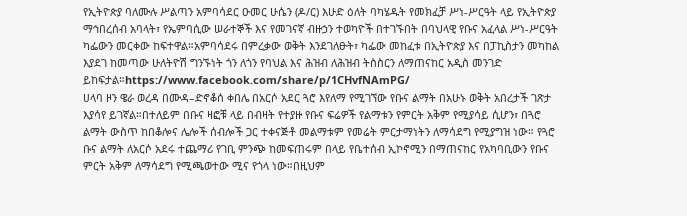የኢትዮጵያ ባለሙሉ ሥልጣን አምባሳደር ዑመር ሁሴን (ዶ/ር) እሁድ ዕለት ባካሄዱት የመክፈቻ ሥነ-ሥርዓት ላይ የኢትዮጵያ ማኅበረሰብ አባላት፣ የኤምባሲው ሠራተኞች እና የመገናኛ ብዙኃን ተወካዮች በተገኙበት በባህላዊ የቡና አፈላል ሥነ-ሥርዓት ካፌውን መርቀው ከፍተዋል።አምባሳደሩ በምረቃው ወቅት እንደገለፁት፣ ካፌው መከፈቱ በኢትዮጵያ እና በፓኪስታን መካከል እያደገ ከመጣው ሁለትዮሽ ግንኙነት ጎን ለጎን የባህል እና ሕዝብ ለሕዝብ ትስስርን ለማጠናከር አዲስ መንገድ ይከፍታል።https://www.facebook.com/share/p/1CHvfNAmPG/
ሀላባ ዞን ዌራ ወረዳ በሙዳ–ድኖቆሰ ቀበሌ በአርሶ አደር ጓሮ እየለማ የሚገኘው የቡና ልማት በአሁኑ ወቅት አበረታች ገጽታ እያሳየ ይገኛል።በተለይም በቡና ዛፎቹ ላይ በብዛት የተያዙ የቡና ፍሬዎች የልማቱን የምርት አቅም የሚያሳይ ሲሆን፣ በጓሮ ልማት ውስጥ ከበቆሎና ሌሎች ሰብሎች ጋር ተቀናጅቶ መልማቱም የመሬት ምርታማነትን ለማሳደግ የሚያግዝ ነው። የጓሮ ቡና ልማት ለአርሶ አደሩ ተጨማሪ የገቢ ምንጭ ከመፍጠሩም በላይ የቤተሰብ ኢኮኖሚን በማጠናከር የአካባቢውን የቡና ምርት አቅም ለማሳደግ የሚጫወተው ሚና የጎላ ነው።በዚህም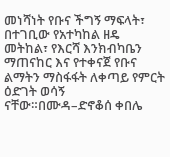መነሻነት የቡና ችግኝ ማፍላት፣ በተገቢው የአተካከል ዘዴ መትከል፣ የእርሻ እንክብካቤን ማጠናከር እና የተቀናጀ የቡና ልማትን ማስፋፋት ለቀጣይ የምርት ዕድገት ወሳኝ ናቸው።በሙዳ–ድኖቆሰ ቀበሌ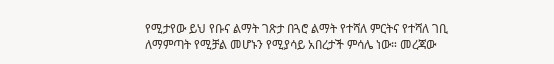የሚታየው ይህ የቡና ልማት ገጽታ በጓሮ ልማት የተሻለ ምርትና የተሻለ ገቢ ለማምጣት የሚቻል መሆኑን የሚያሳይ አበረታች ምሳሌ ነው። መረጃው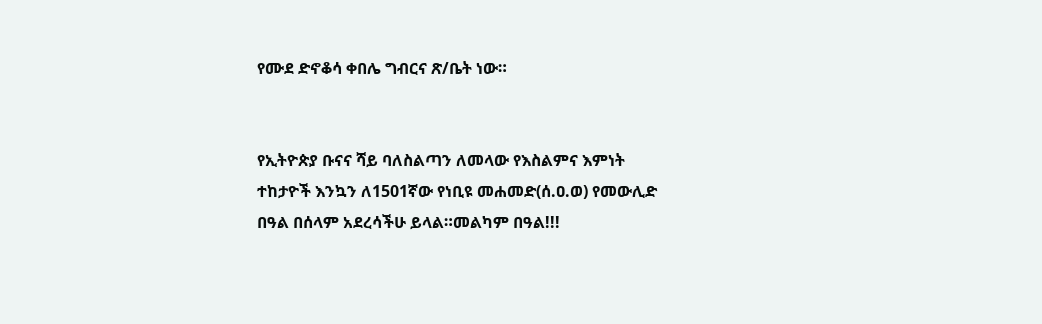የሙደ ድኖቆሳ ቀበሌ ግብርና ጽ/ቤት ነው።


የኢትዮጵያ ቡናና ሻይ ባለስልጣን ለመላው የእስልምና እምነት ተከታዮች እንኳን ለ1501ኛው የነቢዩ መሐመድ(ሰ.ዐ.ወ) የመውሊድ በዓል በሰላም አደረሳችሁ ይላል።መልካም በዓል!!!